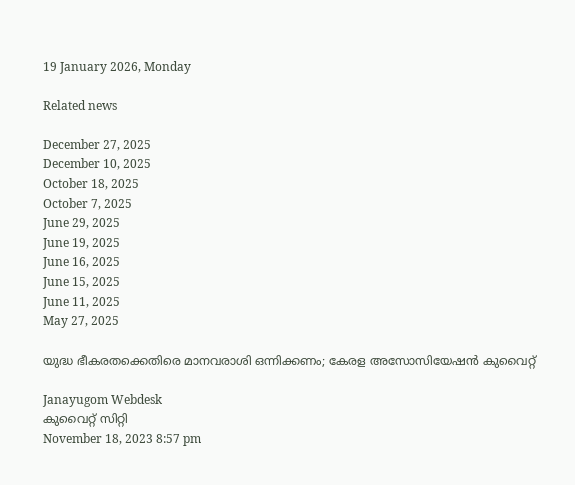19 January 2026, Monday

Related news

December 27, 2025
December 10, 2025
October 18, 2025
October 7, 2025
June 29, 2025
June 19, 2025
June 16, 2025
June 15, 2025
June 11, 2025
May 27, 2025

യുദ്ധ ഭീകരതക്കെതിരെ മാനവരാശി ഒന്നിക്കണം; കേരള അസോസിയേഷൻ കുവൈറ്റ്‌

Janayugom Webdesk
കുവൈറ്റ് സിറ്റി
November 18, 2023 8:57 pm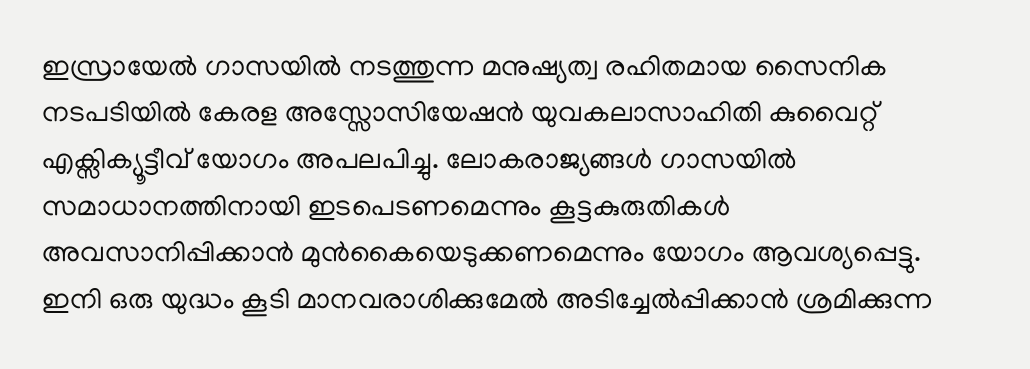ഇസ്രായേൽ ഗാസയിൽ നടത്തുന്ന മനുഷ്യത്വ രഹിതമായ സൈനിക നടപടിയിൽ കേരള അസ്സോസിയേഷൻ യുവകലാസാഹിതി കുവൈറ്റ് എക്സിക്യൂട്ടീവ് യോഗം അപലപിച്ചു. ലോകരാജ്യങ്ങൾ ഗാസയിൽ സമാധാനത്തിനായി ഇടപെടണമെന്നും കൂട്ടകുരുതികൾ അവസാനിപ്പിക്കാൻ മുൻകൈയെടുക്കണമെന്നും യോഗം ആവശ്യപ്പെട്ടു. ഇനി ഒരു യുദ്ധം കൂടി മാനവരാശിക്കുമേൽ അടിച്ചേൽപ്പിക്കാൻ ശ്രമിക്കുന്ന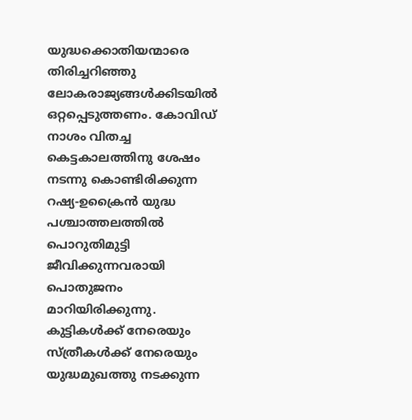യുദ്ധക്കൊതിയന്മാരെ തിരിച്ചറിഞ്ഞു ലോകരാജ്യങ്ങൾക്കിടയിൽ ഒറ്റപ്പെടുത്തണം. കോവിഡ് നാശം വിതച്ച കെട്ടകാലത്തിനു ശേഷം നടന്നു കൊണ്ടിരിക്കുന്ന റഷ്യ‑ഉക്രൈൻ യുദ്ധ പശ്ചാത്തലത്തിൽ പൊറുതിമുട്ടി ജീവിക്കുന്നവരായി പൊതുജനം മാറിയിരിക്കുന്നു.
കുട്ടികൾക്ക് നേരെയും സ്ത്രീകൾക്ക് നേരെയും യുദ്ധമുഖത്തു നടക്കുന്ന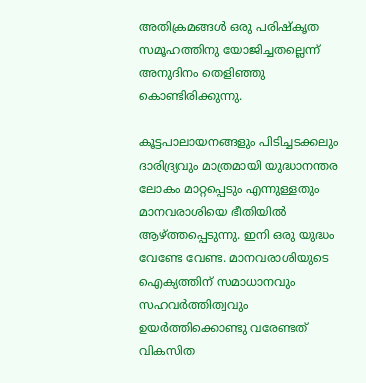അതിക്രമങ്ങൾ ഒരു പരിഷ്‌കൃത സമൂഹത്തിനു യോജിച്ചതല്ലെന്ന് അനുദിനം തെളിഞ്ഞു കൊണ്ടിരിക്കുന്നു.

കൂട്ടപാലായനങ്ങളും പിടിച്ചടക്കലും ദാരിദ്ര്യവും മാത്രമായി യുദ്ധാനന്തര ലോകം മാറ്റപ്പെടും എന്നുള്ളതും മാനവരാശിയെ ഭീതിയിൽ ആഴ്ത്തപ്പെടുന്നു. ഇനി ഒരു യുദ്ധം വേണ്ടേ വേണ്ട. മാനവരാശിയുടെ ഐക്യത്തിന് സമാധാനവും സഹവർത്തിത്വവും ഉയർത്തിക്കൊണ്ടു വരേണ്ടത് വികസിത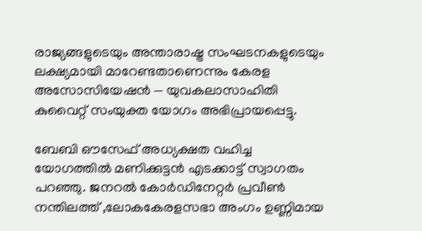രാജ്യങ്ങളുടെയും അന്താരാഷ്ട്ര സംഘടനകളുടെയും ലക്ഷ്യമായി മാറേണ്ടതാണെന്നും കേരള അസോസിയേഷൻ — യുവകലാസാഹിതി കുവൈറ്റ് സംയുക്ത യോഗം അഭിപ്രായപ്പെട്ടു.

ബേബി ഔസേഫ് അധ്യക്ഷത വഹിച്ച യോഗത്തിൽ മണിക്കുട്ടൻ എടക്കാട്ട് സ്വാഗതം പറഞ്ഞു. ജനറൽ കോർഡിനേറ്റർ പ്രവീൺ നന്തിലത്ത് ‚ലോകകേരളസഭാ അംഗം ഉണ്ണിമായ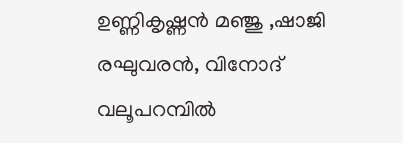ഉണ്ണികൃഷ്ണൻ മഞ്ജു ‚ഷാജി രഘുവരൻ, വിനോദ് വലൂപറമ്പിൽ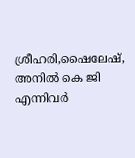ശ്രീഹരി,ഷൈലേഷ്, അനിൽ കെ ജി എന്നിവർ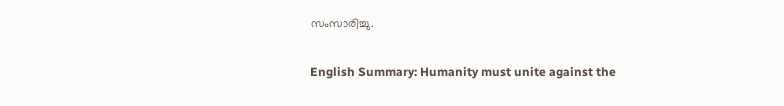സംസാരിച്ചു.

English Summary: Humanity must unite against the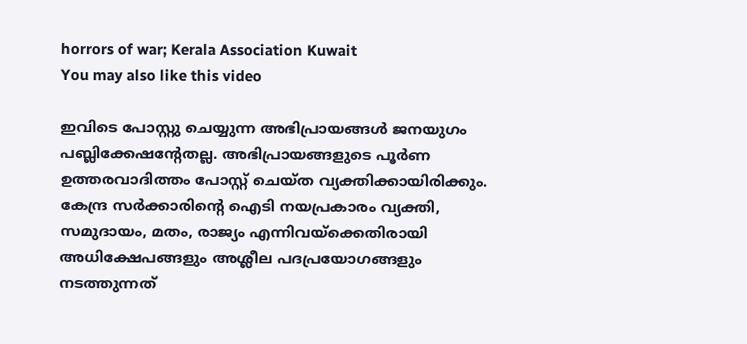horrors of war; Kerala Association Kuwait
You may also like this video

ഇവിടെ പോസ്റ്റു ചെയ്യുന്ന അഭിപ്രായങ്ങള്‍ ജനയുഗം പബ്ലിക്കേഷന്റേതല്ല. അഭിപ്രായങ്ങളുടെ പൂര്‍ണ ഉത്തരവാദിത്തം പോസ്റ്റ് ചെയ്ത വ്യക്തിക്കായിരിക്കും. കേന്ദ്ര സര്‍ക്കാരിന്റെ ഐടി നയപ്രകാരം വ്യക്തി, സമുദായം, മതം, രാജ്യം എന്നിവയ്‌ക്കെതിരായി അധിക്ഷേപങ്ങളും അശ്ലീല പദപ്രയോഗങ്ങളും നടത്തുന്നത്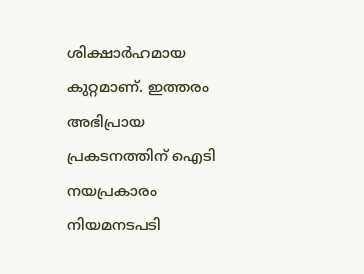ശിക്ഷാര്‍ഹമായ കുറ്റമാണ്. ഇത്തരം അഭിപ്രായ പ്രകടനത്തിന് ഐടി നയപ്രകാരം നിയമനടപടി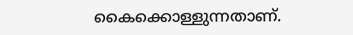കൈക്കൊള്ളുന്നതാണ്.